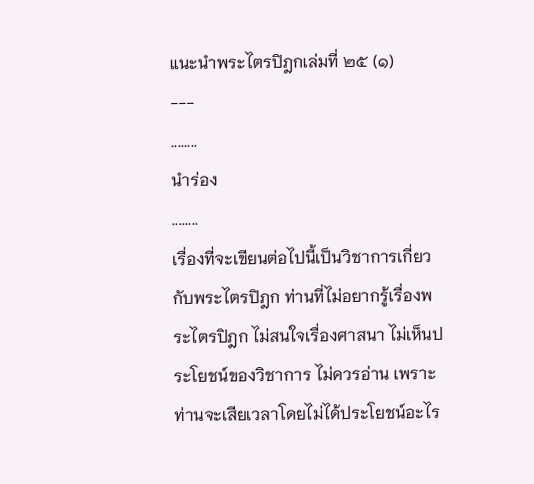แนะนำพระไตรปิฎกเล่มที่ ๒๕ (๑)
---
........
นำร่อง
........
เรื่องที่จะเขียนต่อไปนี้เป็นวิชาการเกี่ยวกับพระไตรปิฎก ท่านที่ไม่อยากรู้เรื่องพระไตรปิฎก ไม่สนใจเรื่องศาสนา ไม่เห็นประโยชน์ของวิชาการ ไม่ควรอ่าน เพราะท่านจะเสียเวลาโดยไม่ได้ประโยชน์อะไร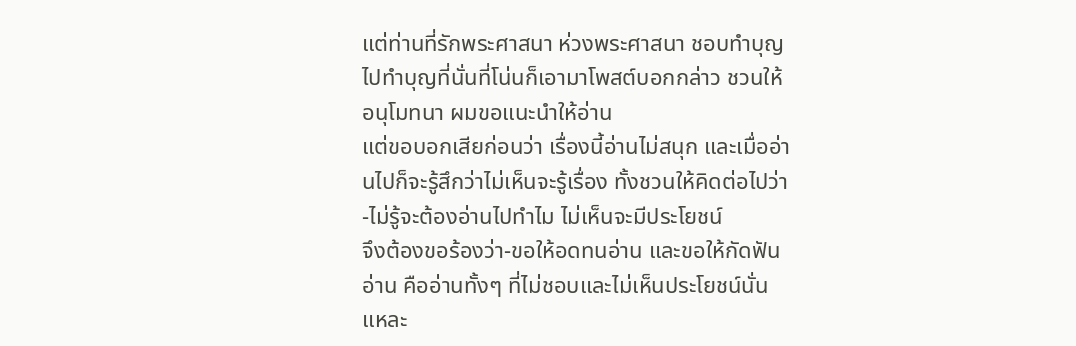แต่ท่านที่รักพระศาสนา ห่วงพระศาสนา ชอบทำบุญ ไปทำบุญที่นั่นที่โน่นก็เอามาโพสต์บอกกล่าว ชวนให้อนุโมทนา ผมขอแนะนำให้อ่าน
แต่ขอบอกเสียก่อนว่า เรื่องนี้อ่านไม่สนุก และเมื่ออ่านไปก็จะรู้สึกว่าไม่เห็นจะรู้เรื่อง ทั้งชวนให้คิดต่อไปว่า-ไม่รู้จะต้องอ่านไปทำไม ไม่เห็นจะมีประโยชน์
จึงต้องขอร้องว่า-ขอให้อดทนอ่าน และขอให้กัดฟันอ่าน คืออ่านทั้งๆ ที่ไม่ชอบและไม่เห็นประโยชน์นั่นแหละ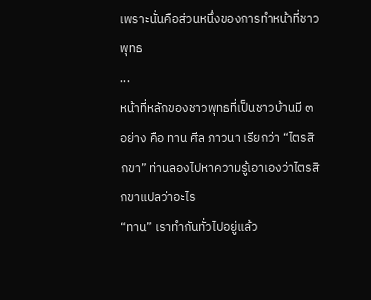เพราะนั่นคือส่วนหนึ่งของการทำหน้าที่ชาวพุทธ
...
หน้าที่หลักของชาวพุทธที่เป็นชาวบ้านมี ๓ อย่าง คือ ทาน ศีล ภาวนา เรียกว่า “ไตรสิกขา” ท่านลองไปหาความรู้เอาเองว่าไตรสิกขาแปลว่าอะไร
“ทาน” เราทำกันทั่วไปอยู่แล้ว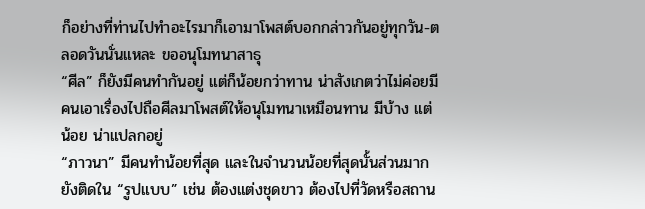ก็อย่างที่ท่านไปทำอะไรมาก็เอามาโพสต์บอกกล่าวกันอยู่ทุกวัน-ตลอดวันนั่นแหละ ขออนุโมทนาสาธุ
“ศีล” ก็ยังมีคนทำกันอยู่ แต่ก็น้อยกว่าทาน น่าสังเกตว่าไม่ค่อยมีคนเอาเรื่องไปถือศีลมาโพสต์ให้อนุโมทนาเหมือนทาน มีบ้าง แต่น้อย น่าแปลกอยู่
“ภาวนา” มีคนทำน้อยที่สุด และในจำนวนน้อยที่สุดนั้นส่วนมากยังติดใน “รูปแบบ” เช่น ต้องแต่งชุดขาว ต้องไปที่วัดหรือสถาน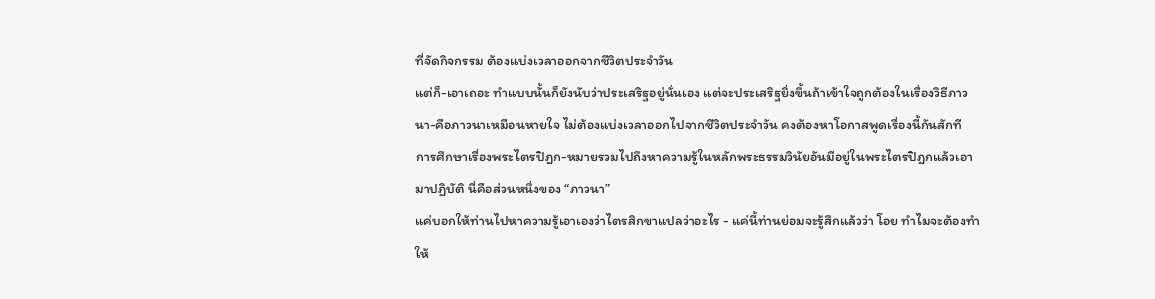ที่จัดกิจกรรม ต้องแบ่งเวลาออกจากชีวิตประจำวัน
แต่ก็-เอาเถอะ ทำแบบนั้นก็ยังนับว่าประเสริฐอยู่นั่นเอง แต่จะประเสริฐยิ่งขึ้นถ้าเข้าใจถูกต้องในเรื่องวิธีภาวนา-คือภาวนาเหมือนหายใจ ไม่ต้องแบ่งเวลาออกไปจากชีวิตประจำวัน คงต้องหาโอกาสพูดเรื่องนี้กันสักที
การศึกษาเรื่องพระไตรปิฎก-หมายรวมไปถึงหาความรู้ในหลักพระธรรมวินัยอันมีอยู่ในพระไตรปิฎกแล้วเอามาปฏิบัติ นี่คือส่วนหนึ่งของ “ภาวนา”
แค่บอกให้ท่านไปหาความรู้เอาเองว่าไตรสิกขาแปลว่าอะไร - แค่นี้ท่านย่อมจะรู้สึกแล้วว่า โอย ทำไมจะต้องทำให้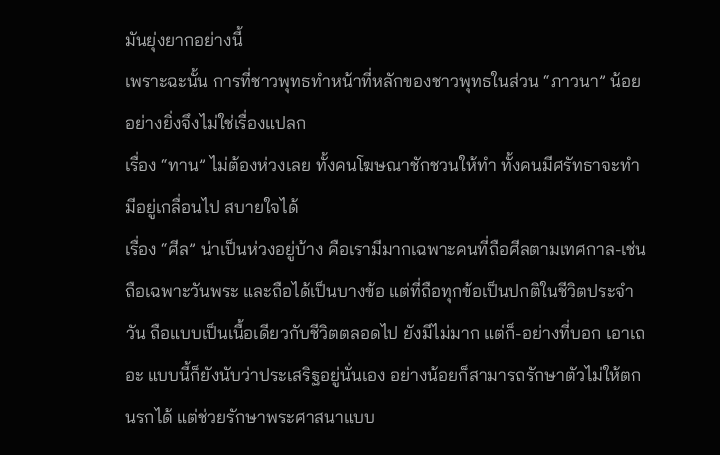มันยุ่งยากอย่างนี้
เพราะฉะนั้น การที่ชาวพุทธทำหน้าที่หลักของชาวพุทธในส่วน “ภาวนา” น้อยอย่างยิ่งจึงไม่ใช่เรื่องแปลก
เรื่อง “ทาน” ไม่ต้องห่วงเลย ทั้งคนโฆษณาชักชวนให้ทำ ทั้งคนมีศรัทธาจะทำ มีอยู่เกลื่อนไป สบายใจได้
เรื่อง “ศีล” น่าเป็นห่วงอยู่บ้าง คือเรามีมากเฉพาะคนที่ถือศีลตามเทศกาล-เช่นถือเฉพาะวันพระ และถือได้เป็นบางข้อ แต่ที่ถือทุกข้อเป็นปกติในชีวิตประจำวัน ถือแบบเป็นเนื้อเดียวกับชีวิตตลอดไป ยังมีไม่มาก แต่ก็-อย่างที่บอก เอาเถอะ แบบนี้ก็ยังนับว่าประเสริฐอยู่นั่นเอง อย่างน้อยก็สามารถรักษาตัวไม่ให้ตกนรกได้ แต่ช่วยรักษาพระศาสนาแบบ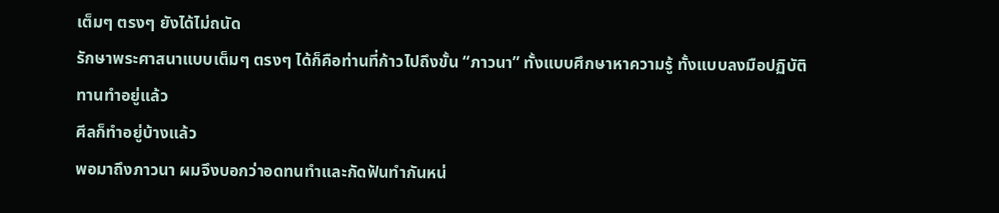เต็มๆ ตรงๆ ยังได้ไม่ถนัด
รักษาพระศาสนาแบบเต็มๆ ตรงๆ ได้ก็คือท่านที่ก้าวไปถึงขั้น “ภาวนา” ทั้งแบบศึกษาหาความรู้ ทั้งแบบลงมือปฏิบัติ
ทานทำอยู่แล้ว
ศีลก็ทำอยู่บ้างแล้ว
พอมาถึงภาวนา ผมจึงบอกว่าอดทนทำและกัดฟันทำกันหน่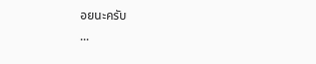อยนะครับ
...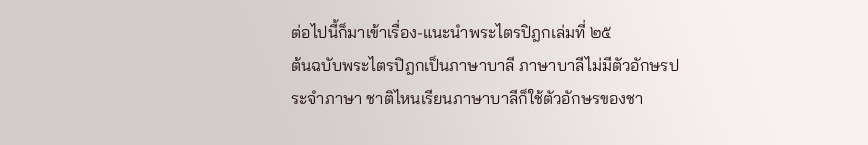ต่อไปนี้ก็มาเข้าเรื่อง-แนะนำพระไตรปิฎกเล่มที่ ๒๕
ต้นฉบับพระไตรปิฎกเป็นภาษาบาลี ภาษาบาลีไม่มีตัวอักษรประจำภาษา ชาติไหนเรียนภาษาบาลีก็ใช้ตัวอักษรของชา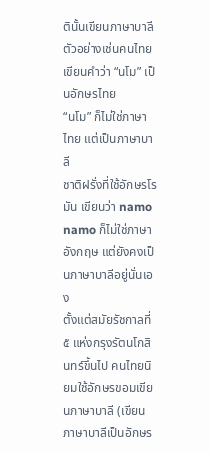ตินั้นเขียนภาษาบาลี
ตัวอย่างเช่นคนไทยเขียนคำว่า “นโม” เป็นอักษรไทย
“นโม” ก็ไม่ใช่ภาษาไทย แต่เป็นภาษาบาลี
ชาติฝรั่งที่ใช้อักษรโรมัน เขียนว่า namo
namo ก็ไม่ใช่ภาษาอังกฤษ แต่ยังคงเป็นภาษาบาลีอยู่นั่นเอง
ตั้งแต่สมัยรัชกาลที่ ๕ แห่งกรุงรัตนโกสินทร์ขึ้นไป คนไทยนิยมใช้อักษรขอมเขียนภาษาบาลี (เขียนภาษาบาลีเป็นอักษร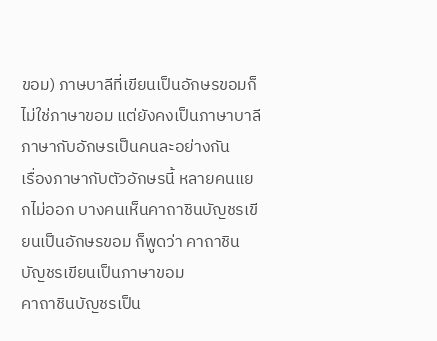ขอม) ภาษบาลีที่เขียนเป็นอักษรขอมก็ไม่ใช่ภาษาขอม แต่ยังคงเป็นภาษาบาลี
ภาษากับอักษรเป็นคนละอย่างกัน
เรื่องภาษากับตัวอักษรนี้ หลายคนแยกไม่ออก บางคนเห็นคาถาชินบัญชรเขียนเป็นอักษรขอม ก็พูดว่า คาถาชินบัญชรเขียนเป็นภาษาขอม
คาถาชินบัญชรเป็น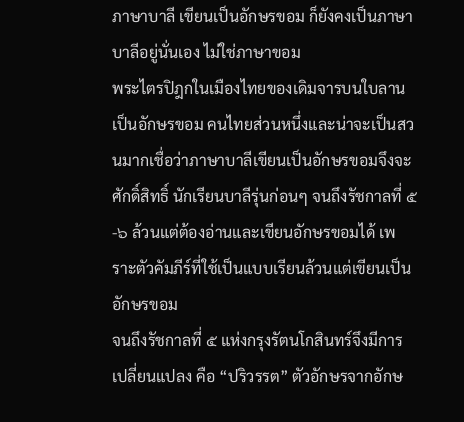ภาษาบาลี เขียนเป็นอักษรขอม ก็ยังคงเป็นภาษาบาลีอยู่นั่นเอง ไม่ใช่ภาษาขอม
พระไตรปิฎกในเมืองไทยของเดิมจารบนใบลานเป็นอักษรขอม คนไทยส่วนหนึ่งและน่าจะเป็นสวนมากเชื่อว่าภาษาบาลีเขียนเป็นอักษรขอมจึงจะศักดิ์สิทธิ์ นักเรียนบาลีรุ่นก่อนๆ จนถึงรัชกาลที่ ๕-๖ ล้วนแต่ต้องอ่านและเขียนอักษรขอมได้ เพราะตัวคัมภีร์ที่ใช้เป็นแบบเรียนล้วนแต่เขียนเป็นอักษรขอม
จนถึงรัชกาลที่ ๕ แห่งกรุงรัตนโกสินทร์จึงมีการเปลี่ยนแปลง คือ “ปริวรรต” ตัวอักษรจากอักษ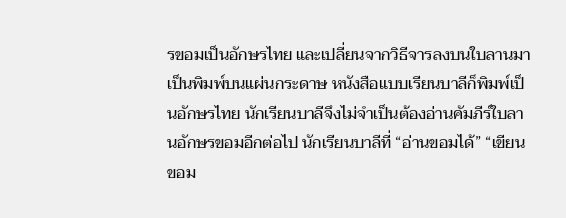รขอมเป็นอักษรไทย และเปลี่ยนจากวิธีจารลงบนใบลานมาเป็นพิมพ์บนแผ่นกระดาษ หนังสือแบบเรียนบาลีก็พิมพ์เป็นอักษรไทย นักเรียนบาลีจึงไม่จำเป็นต้องอ่านคัมภีร์ใบลานอักษรขอมอีกต่อไป นักเรียนบาลีที่ “อ่านขอมได้” “เขียนขอม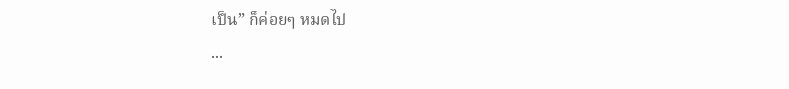เป็น” ก็ค่อยๆ หมดไป
...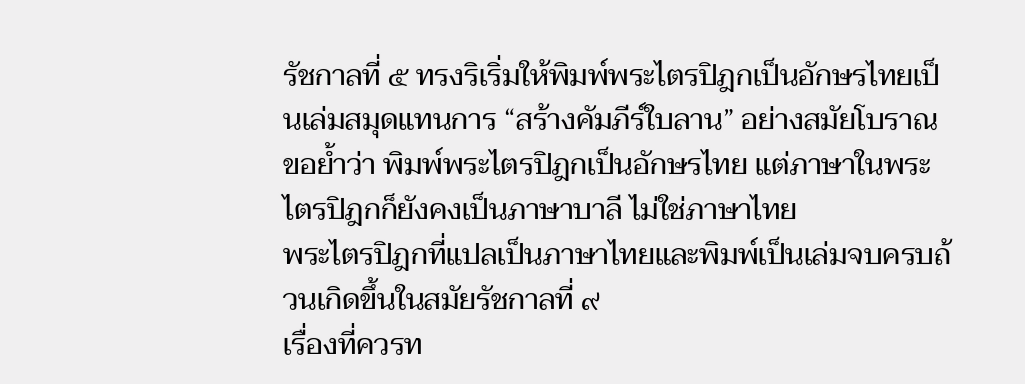รัชกาลที่ ๕ ทรงริเริ่มให้พิมพ์พระไตรปิฎกเป็นอักษรไทยเป็นเล่มสมุดแทนการ “สร้างคัมภีร์ใบลาน” อย่างสมัยโบราณ
ขอย้ำว่า พิมพ์พระไตรปิฎกเป็นอักษรไทย แต่ภาษาในพระไตรปิฎกก็ยังคงเป็นภาษาบาลี ไม่ใช่ภาษาไทย
พระไตรปิฎกที่แปลเป็นภาษาไทยและพิมพ์เป็นเล่มจบครบถ้วนเกิดขึ้นในสมัยรัชกาลที่ ๙
เรื่องที่ควรท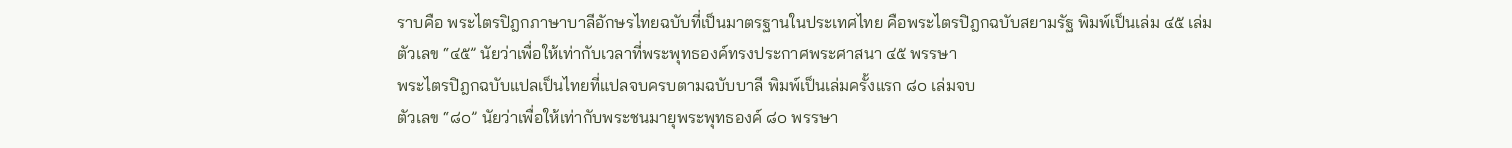ราบคือ พระไตรปิฎกภาษาบาลีอักษรไทยฉบับที่เป็นมาตรฐานในประเทศไทย คือพระไตรปิฎกฉบับสยามรัฐ พิมพ์เป็นเล่ม ๔๕ เล่ม
ตัวเลข “๔๕” นัยว่าเพื่อให้เท่ากับเวลาที่พระพุทธองค์ทรงประกาศพระศาสนา ๔๕ พรรษา
พระไตรปิฎกฉบับแปลเป็นไทยที่แปลจบครบตามฉบับบาลี พิมพ์เป็นเล่มครั้งแรก ๘๐ เล่มจบ
ตัวเลข “๘๐” นัยว่าเพื่อให้เท่ากับพระชนมายุพระพุทธองค์ ๘๐ พรรษา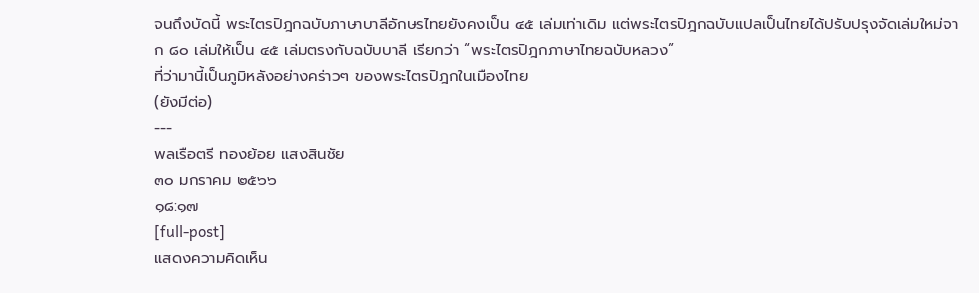จนถึงบัดนี้ พระไตรปิฎกฉบับภาษาบาลีอักษรไทยยังคงเป็น ๔๕ เล่มเท่าเดิม แต่พระไตรปิฎกฉบับแปลเป็นไทยได้ปรับปรุงจัดเล่มใหม่จาก ๘๐ เล่มให้เป็น ๔๕ เล่มตรงกับฉบับบาลี เรียกว่า “พระไตรปิฎกภาษาไทยฉบับหลวง”
ที่ว่ามานี้เป็นภูมิหลังอย่างคร่าวๆ ของพระไตรปิฎกในเมืองไทย
(ยังมีต่อ)
---
พลเรือตรี ทองย้อย แสงสินชัย
๓๐ มกราคม ๒๕๖๖
๑๘:๑๗
[full-post]
แสดงความคิดเห็น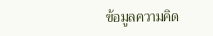ข้อมูลความคิด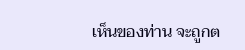เห็นของท่าน จะถูกต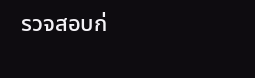รวจสอบก่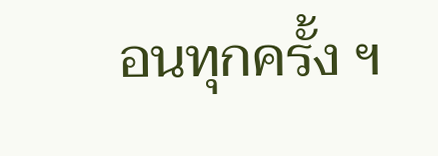อนทุกครั้ง ฯ